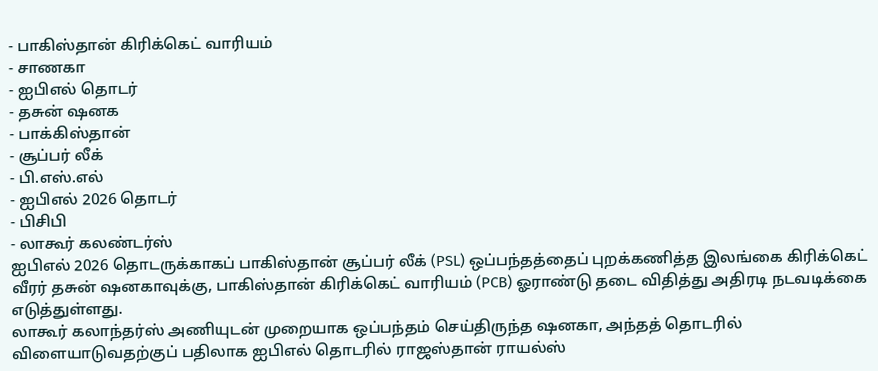- பாகிஸ்தான் கிரிக்கெட் வாரியம்
- சாணகா
- ஐபிஎல் தொடர்
- தசுன் ஷனக
- பாக்கிஸ்தான்
- சூப்பர் லீக்
- பி.எஸ்.எல்
- ஐபிஎல் 2026 தொடர்
- பிசிபி
- லாகூர் கலண்டர்ஸ்
ஐபிஎல் 2026 தொடருக்காகப் பாகிஸ்தான் சூப்பர் லீக் (PSL) ஒப்பந்தத்தைப் புறக்கணித்த இலங்கை கிரிக்கெட் வீரர் தசுன் ஷனகாவுக்கு, பாகிஸ்தான் கிரிக்கெட் வாரியம் (PCB) ஓராண்டு தடை விதித்து அதிரடி நடவடிக்கை எடுத்துள்ளது.
லாகூர் கலாந்தர்ஸ் அணியுடன் முறையாக ஒப்பந்தம் செய்திருந்த ஷனகா, அந்தத் தொடரில் விளையாடுவதற்குப் பதிலாக ஐபிஎல் தொடரில் ராஜஸ்தான் ராயல்ஸ்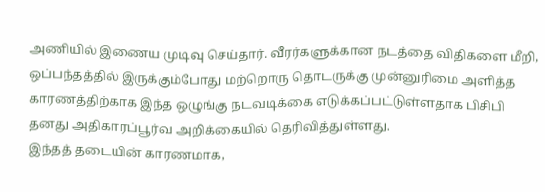அணியில் இணைய முடிவு செய்தார். வீரர்களுக்கான நடத்தை விதிகளை மீறி, ஒப்பந்தத்தில் இருக்கும்போது மற்றொரு தொடருக்கு முன்னுரிமை அளித்த காரணத்திற்காக இந்த ஒழுங்கு நடவடிக்கை எடுக்கப்பட்டுள்ளதாக பிசிபி தனது அதிகாரப்பூர்வ அறிக்கையில் தெரிவித்துள்ளது.
இந்தத் தடையின் காரணமாக,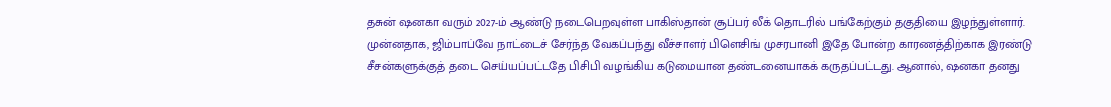தசுன் ஷனகா வரும் 2027-ம் ஆண்டு நடைபெறவுள்ள பாகிஸ்தான் சூப்பர் லீக் தொடரில் பங்கேற்கும் தகுதியை இழந்துள்ளார். முன்னதாக, ஜிம்பாப்வே நாட்டைச் சேர்ந்த வேகப்பந்து வீச்சாளர் பிளெசிங் முசரபானி இதே போன்ற காரணத்திற்காக இரண்டு சீசன்களுக்குத் தடை செய்யப்பட்டதே பிசிபி வழங்கிய கடுமையான தண்டனையாகக் கருதப்பட்டது. ஆனால், ஷனகா தனது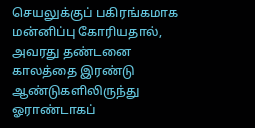செயலுக்குப் பகிரங்கமாக மன்னிப்பு கோரியதால், அவரது தண்டனை காலத்தை இரண்டு ஆண்டுகளிலிருந்து ஓராண்டாகப்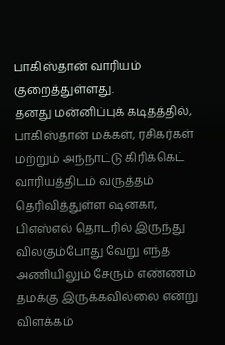பாகிஸ்தான் வாரியம் குறைத்துள்ளது.
தனது மன்னிப்புக் கடிதத்தில், பாகிஸ்தான் மக்கள், ரசிகர்கள் மற்றும் அந்நாட்டு கிரிக்கெட் வாரியத்திடம் வருத்தம் தெரிவித்துள்ள ஷனகா, பிஎஸ்எல் தொடரில் இருந்து விலகும்போது வேறு எந்த அணியிலும் சேரும் எண்ணம் தமக்கு இருக்கவில்லை என்று விளக்கம்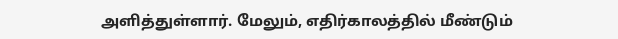அளித்துள்ளார். மேலும், எதிர்காலத்தில் மீண்டும்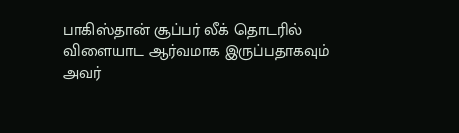பாகிஸ்தான் சூப்பர் லீக் தொடரில் விளையாட ஆர்வமாக இருப்பதாகவும் அவர்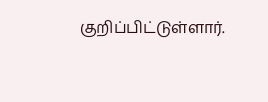குறிப்பிட்டுள்ளார்.